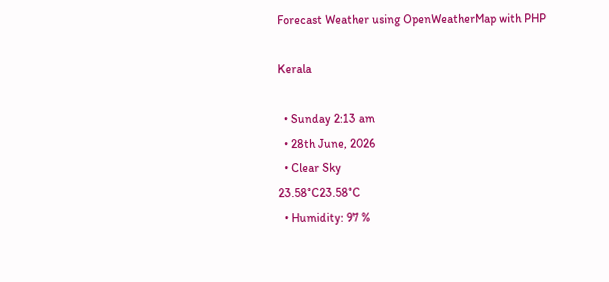Forecast Weather using OpenWeatherMap with PHP

Kerala

  • Sunday 2:13 am
  • 28th June, 2026
  • Clear Sky
23.58°C23.58°C
  • Humidity: 97 %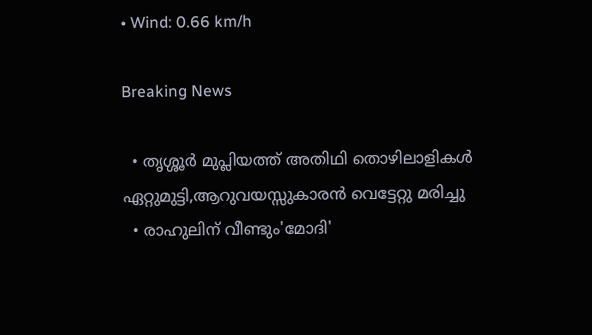• Wind: 0.66 km/h

Breaking News

  • തൃശ്ശൂർ മുപ്ലിയത്ത് അതിഥി തൊഴിലാളികൾ ഏറ്റുമുട്ടി,ആറുവയസ്സുകാരൻ വെട്ടേറ്റു മരിച്ചു
  • രാഹുലിന് വീണ്ടും'മോദി'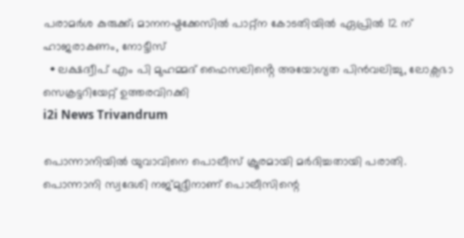പരാമര്‍ശ കുരുക്ക്; മാനനഷ്ടക്കേസിൽ പാറ്റ്ന കോടതിയിൽ ഏപ്രിൽ 12 ന് ഹാജരാകണം, നോട്ടീസ്
  • ലക്ഷദ്വീപ് എം പി മുഹമ്മദ് ഫൈസലിൻ്റെ അയോഗ്യത പിൻവലിച്ചു, ലോക്സഭാ  സെക്രട്ടറിയേറ്റ് ഉത്തരവിറക്കി
i2i News Trivandrum

പൊന്നാനിയില്‍ യുവാവിനെ പൊലീസ് ക്രൂരമായി മര്‍ദിച്ചതായി പരാതി. പൊന്നാനി സ്വദേശി നജ്മുദ്ദീനാണ് പൊലീസിന്റെ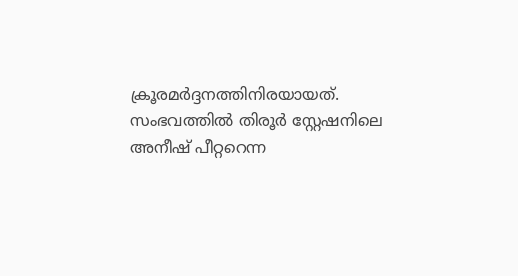ക്രൂരമര്‍ദ്ദനത്തിനിരയായത്. സംഭവത്തില്‍ തിരൂര്‍ സ്റ്റേഷനിലെ അനീഷ് പീറ്ററെന്ന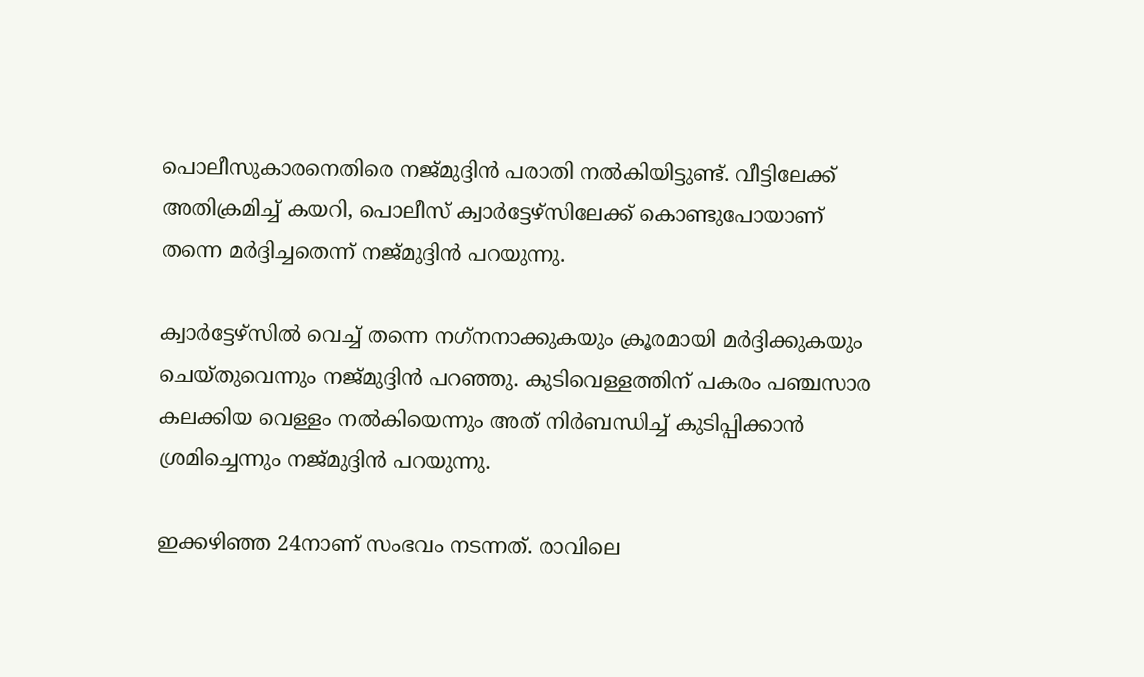പൊലീസുകാരനെതിരെ നജ്മുദ്ദിന്‍ പരാതി നല്‍കിയിട്ടുണ്ട്. വീട്ടിലേക്ക് അതിക്രമിച്ച് കയറി, പൊലീസ് ക്വാര്‍ട്ടേഴ്സിലേക്ക് കൊണ്ടുപോയാണ് തന്നെ മര്‍ദ്ദിച്ചതെന്ന് നജ്മുദ്ദിന്‍ പറയുന്നു.

ക്വാര്‍ട്ടേഴ്സില്‍ വെച്ച് തന്നെ നഗ്‌നനാക്കുകയും ക്രൂരമായി മര്‍ദ്ദിക്കുകയും ചെയ്തുവെന്നും നജ്മുദ്ദിന്‍ പറഞ്ഞു. കുടിവെള്ളത്തിന് പകരം പഞ്ചസാര കലക്കിയ വെള്ളം നല്‍കിയെന്നും അത് നിര്‍ബന്ധിച്ച് കുടിപ്പിക്കാന്‍ ശ്രമിച്ചെന്നും നജ്മുദ്ദിന്‍ പറയുന്നു.

ഇക്കഴിഞ്ഞ 24നാണ് സംഭവം നടന്നത്. രാവിലെ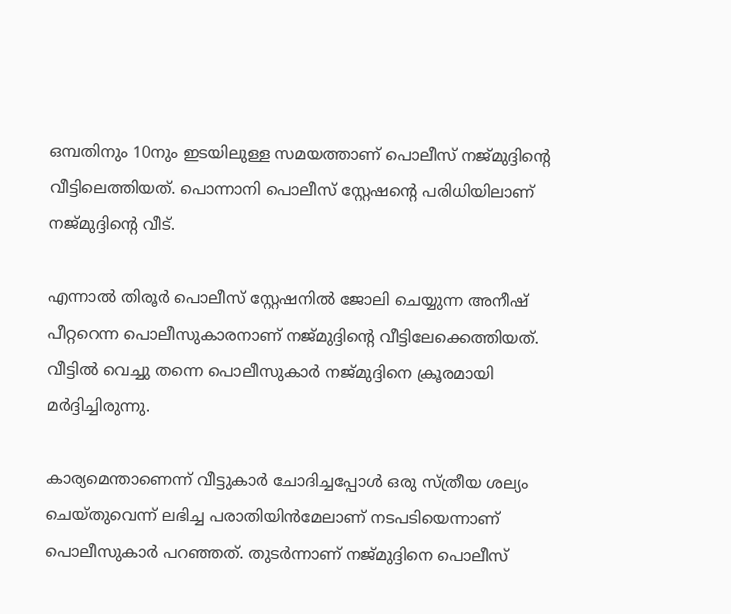ഒമ്പതിനും 10നും ഇടയിലുള്ള സമയത്താണ് പൊലീസ് നജ്മുദ്ദിന്റെ വീട്ടിലെത്തിയത്. പൊന്നാനി പൊലീസ് സ്റ്റേഷന്റെ പരിധിയിലാണ് നജ്മുദ്ദിന്റെ വീട്.

എന്നാല്‍ തിരൂര്‍ പൊലീസ് സ്റ്റേഷനില്‍ ജോലി ചെയ്യുന്ന അനീഷ് പീറ്ററെന്ന പൊലീസുകാരനാണ് നജ്മുദ്ദിന്റെ വീട്ടിലേക്കെത്തിയത്. വീട്ടില്‍ വെച്ചു തന്നെ പൊലീസുകാര്‍ നജ്മുദ്ദിനെ ക്രൂരമായി മര്‍ദ്ദിച്ചിരുന്നു.

കാര്യമെന്താണെന്ന് വീട്ടുകാര്‍ ചോദിച്ചപ്പോള്‍ ഒരു സ്ത്രീയ ശല്യം ചെയ്തുവെന്ന് ലഭിച്ച പരാതിയിന്‍മേലാണ് നടപടിയെന്നാണ് പൊലീസുകാര്‍ പറഞ്ഞത്. തുടര്‍ന്നാണ് നജ്മുദ്ദിനെ പൊലീസ്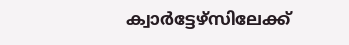ക്വാര്‍ട്ടേഴ്സിലേക്ക്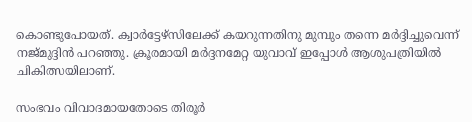കൊണ്ടുപോയത്. ക്വാര്‍ട്ടേഴ്സിലേക്ക് കയറുന്നതിനു മുമ്പും തന്നെ മര്‍ദ്ദിച്ചുവെന്ന് നജ്മുദ്ദിന്‍ പറഞ്ഞു. ക്രൂരമായി മര്‍ദ്ദനമേറ്റ യുവാവ് ഇപ്പോള്‍ ആശുപത്രിയില്‍ ചികിത്സയിലാണ്.

സംഭവം വിവാദമായതോടെ തിരൂര്‍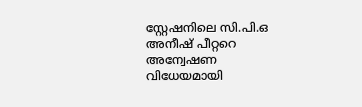സ്റ്റേഷനിലെ സി.പി.ഒ അനീഷ് പീറ്ററെ അന്വേഷണ വിധേയമായി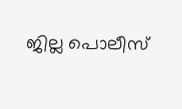ജില്ല പൊലീസ്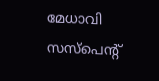മേധാവി സസ്പെന്റ്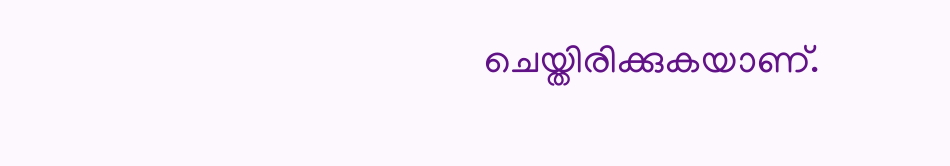ചെയ്തിരിക്കുകയാണ്.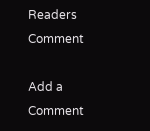Readers Comment

Add a Comment